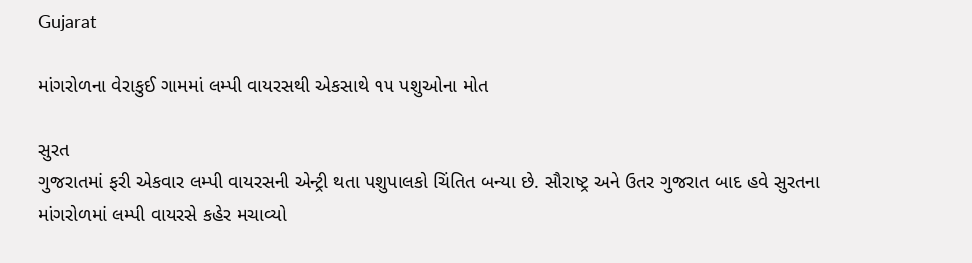Gujarat

માંગરોળના વેરાકુઈ ગામમાં લમ્પી વાયરસથી એકસાથે ૧૫ પશુઓના મોત

સુરત
ગુજરાતમાં ફરી એકવાર લમ્પી વાયરસની એન્ટ્રી થતા પશુપાલકો ચિંતિત બન્યા છે. સૌરાષ્ટ્ર અને ઉતર ગુજરાત બાદ હવે સુરતના માંગરોળમાં લમ્પી વાયરસે કહેર મચાવ્યો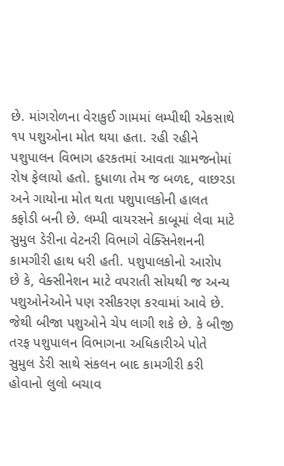છે. માંગરોળના વેરાકુઈ ગામમાં લમ્પીથી એકસાથે ૧૫ પશુઓના મોત થયા હતા. રહી રહીને પશુપાલન વિભાગ હરકતમાં આવતા ગ્રામજનોમાં રોષ ફેલાયો હતો. દુધાળા તેમ જ બળદ, વાછરડા અને ગાયોના મોત થતા પશુપાલકોની હાલત કફોડી બની છે. લમ્પી વાયરસને કાબૂમાં લેવા માટે સુમુલ ડેરીના વેટનરી વિભાગે વેક્સિનેશનની કામગીરી હાથ ધરી હતી. પશુપાલકોનો આરોપ છે કે, વેક્સીનેશન માટે વપરાતી સોયથી જ અન્ય પશુઓનેઓને પણ રસીકરણ કરવામાં આવે છે. જેથી બીજા પશુઓને ચેપ લાગી શકે છે. કે બીજી તરફ પશુપાલન વિભાગના અધિકારીએ પોતે સુમુલ ડેરી સાથે સંકલન બાદ કામગીરી કરી હોવાનો લુલો બચાવ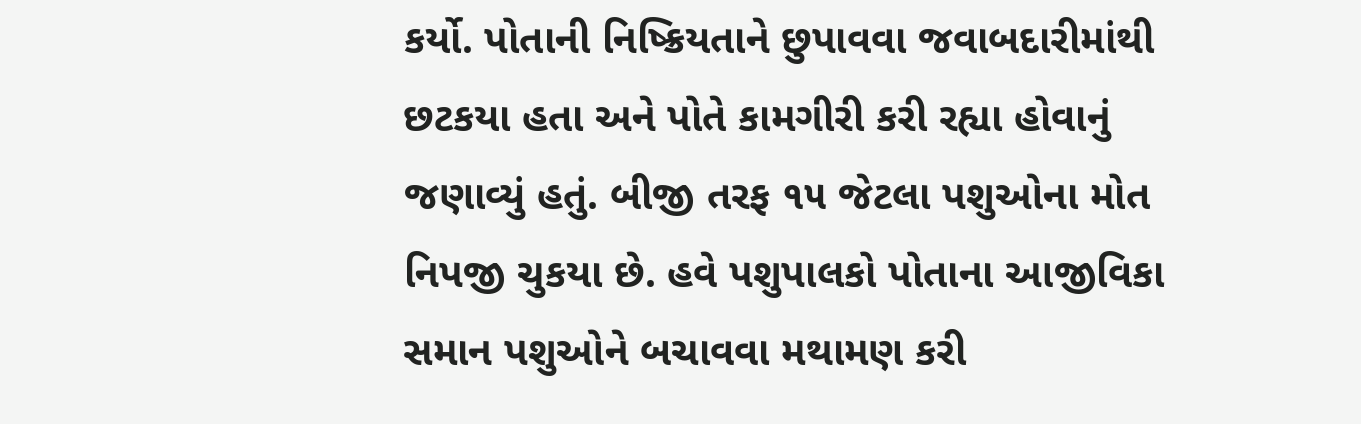કર્યો. પોતાની નિષ્ક્રિયતાને છુપાવવા જવાબદારીમાંથી છટકયા હતા અને પોતે કામગીરી કરી રહ્યા હોવાનું જણાવ્યું હતું. બીજી તરફ ૧૫ જેટલા પશુઓના મોત નિપજી ચુકયા છે. હવે પશુપાલકો પોતાના આજીવિકા સમાન પશુઓને બચાવવા મથામણ કરી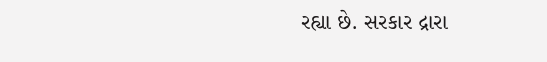રહ્યા છે. સરકાર દ્રારા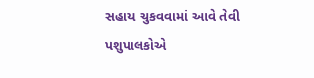સહાય ચુકવવામાં આવે તેવી પશુપાલકોએ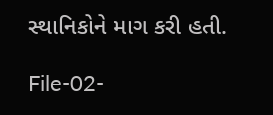સ્થાનિકોને માગ કરી હતી.

File-02-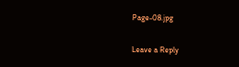Page-08.jpg

Leave a Reply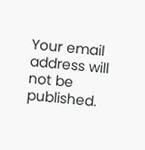Your email address will not be published.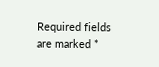Required fields are marked *